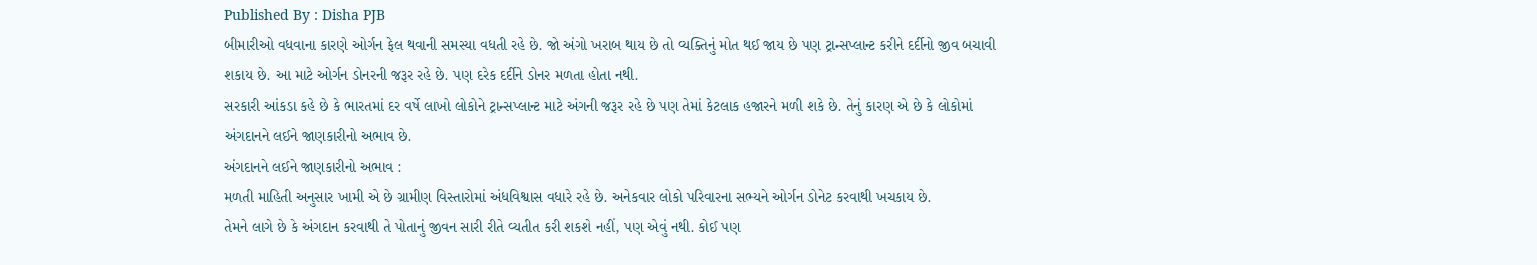Published By : Disha PJB
બીમારીઓ વધવાના કારણે ઓર્ગન ફેલ થવાની સમસ્યા વધતી રહે છે. જો અંગો ખરાબ થાય છે તો વ્યક્તિનું મોત થઈ જાય છે પણ ટ્રાન્સપ્લાન્ટ કરીને દર્દીનો જીવ બચાવી શકાય છે. આ માટે ઓર્ગન ડોનરની જરૂર રહે છે. પણ દરેક દર્દીને ડોનર મળતા હોતા નથી.
સરકારી આંકડા કહે છે કે ભારતમાં દર વર્ષે લાખો લોકોને ટ્રાન્સપ્લાન્ટ માટે અંગની જરૂર રહે છે પણ તેમાં કેટલાક હજારને મળી શકે છે. તેનું કારણ એ છે કે લોકોમાં અંગદાનને લઈને જાણકારીનો અભાવ છે.
અંગદાનને લઈને જાણકારીનો અભાવ :
મળતી માહિતી અનુસાર ખામી એ છે ગ્રામીણ વિસ્તારોમાં અંધવિશ્વાસ વધારે રહે છે. અનેકવાર લોકો પરિવારના સભ્યને ઓર્ગન ડોનેટ કરવાથી ખચકાય છે.
તેમને લાગે છે કે અંગદાન કરવાથી તે પોતાનું જીવન સારી રીતે વ્યતીત કરી શકશે નહીં, પણ એવું નથી. કોઈ પણ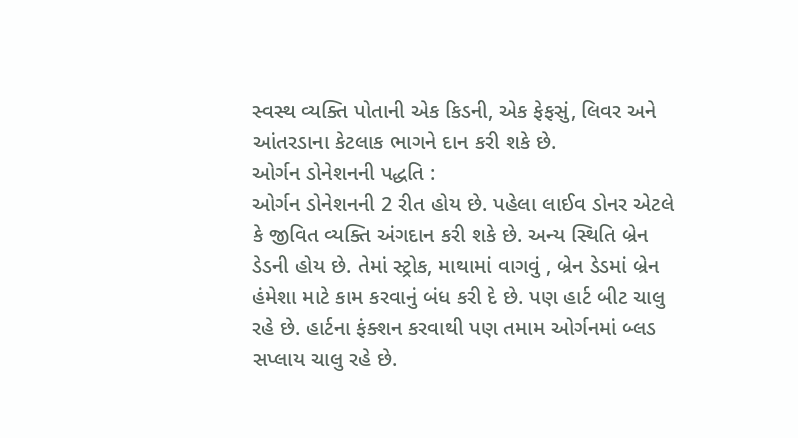સ્વસ્થ વ્યક્તિ પોતાની એક કિડની, એક ફેફસું, લિવર અને આંતરડાના કેટલાક ભાગને દાન કરી શકે છે.
ઓર્ગન ડોનેશનની પદ્ધતિ :
ઓર્ગન ડોનેશનની 2 રીત હોય છે. પહેલા લાઈવ ડોનર એટલે કે જીવિત વ્યક્તિ અંગદાન કરી શકે છે. અન્ય સ્થિતિ બ્રેન ડેડની હોય છે. તેમાં સ્ટ્રોક, માથામાં વાગવું , બ્રેન ડેડમાં બ્રેન હંમેશા માટે કામ કરવાનું બંધ કરી દે છે. પણ હાર્ટ બીટ ચાલુ રહે છે. હાર્ટના ફંક્શન કરવાથી પણ તમામ ઓર્ગનમાં બ્લડ સપ્લાય ચાલુ રહે છે.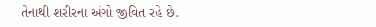તેનાથી શરીરના અંગો જીવિત રહે છે.